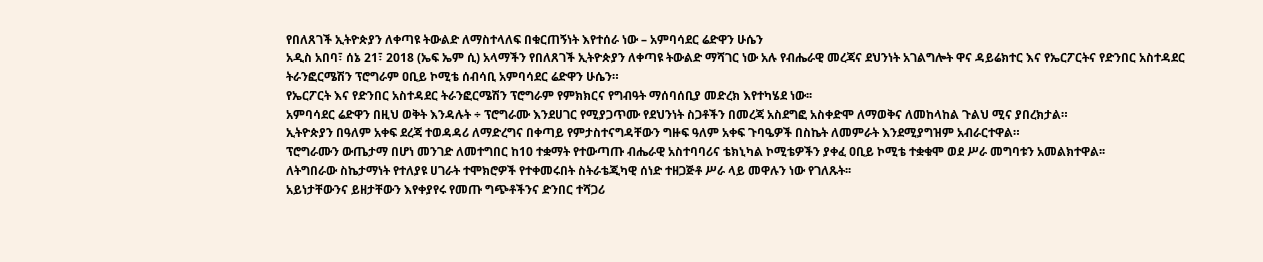የበለጸገች ኢትዮጵያን ለቀጣዩ ትውልድ ለማስተላለፍ በቁርጠኝነት እየተሰራ ነው – አምባሳደር ሬድዋን ሁሴን
አዲስ አበባ፣ ሰኔ 21፣ 2018 (ኤፍ ኤም ሲ) አላማችን የበለጸገች ኢትዮጵያን ለቀጣዩ ትውልድ ማሻገር ነው አሉ የብሔራዊ መረጃና ደህንነት አገልግሎት ዋና ዳይሬክተር እና የኤርፖርትና የድንበር አስተዳደር ትራንፎርሜሽን ፕሮግራም ዐቢይ ኮሚቴ ሰብሳቢ አምባሳደር ሬድዋን ሁሴን።
የኤርፖርት እና የድንበር አስተዳደር ትራንፎርሜሽን ፕሮግራም የምክክርና የግብዓት ማሰባሰቢያ መድረክ እየተካሄደ ነው፡፡
አምባሳደር ሬድዋን በዚህ ወቅት እንዳሉት ÷ ፕሮግራሙ እንደሀገር የሚያጋጥሙ የደህንነት ስጋቶችን በመረጃ አስደግፎ አስቀድሞ ለማወቅና ለመከላከል ጉልህ ሚና ያበረክታል።
ኢትዮጵያን በዓለም አቀፍ ደረጃ ተወዳዳሪ ለማድረግና በቀጣይ የምታስተናግዳቸውን ግዙፍ ዓለም አቀፍ ጉባዔዎች በስኬት ለመምራት እንደሚያግዝም አብራርተዋል።
ፕሮግራሙን ውጤታማ በሆነ መንገድ ለመተግበር ከ10 ተቋማት የተውጣጡ ብሔራዊ አስተባባሪና ቴክኒካል ኮሚቴዎችን ያቀፈ ዐቢይ ኮሚቴ ተቋቁሞ ወደ ሥራ መግባቱን አመልክተዋል፡፡
ለትግበራው ስኬታማነት የተለያዩ ሀገራት ተሞክሮዎች የተቀመሩበት ስትራቴጂካዊ ሰነድ ተዘጋጅቶ ሥራ ላይ መዋሉን ነው የገለጹት፡፡
አይነታቸውንና ይዘታቸውን እየቀያየሩ የመጡ ግጭቶችንና ድንበር ተሻጋሪ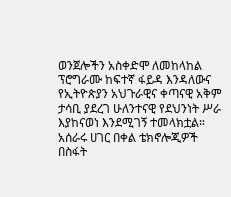ወንጀሎችን አስቀድሞ ለመከላከል ፕሮግራሙ ከፍተኛ ፋይዳ እንዳለውና የኢትዮጵያን አህጉራዊና ቀጣናዊ አቅም ታሳቢ ያደረገ ሁለንተናዊ የደህንነት ሥራ እያከናወነ እንደሚገኝ ተመላክቷል።
አሰራሩ ሀገር በቀል ቴክኖሎጂዎች በስፋት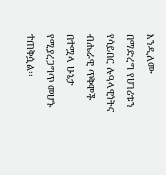እንዲለሙ በማድረግ የሀገሪቱን የሳይበር ሉዓላዊነትና ብሔራዊ ጥቅሞች በተሟላ ሁኔታ የሚያረጋግጥ መሆኑ ተጠቅሷል፡፡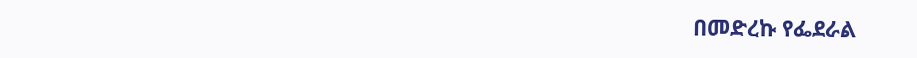በመድረኩ የፌደራል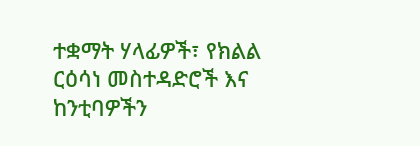ተቋማት ሃላፊዎች፣ የክልል ርዕሳነ መስተዳድሮች እና ከንቲባዎችን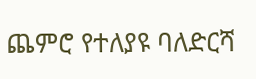ጨምሮ የተለያዩ ባለድርሻ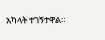አካላት ተገኝተዋል።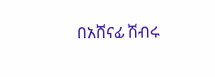በአሸናፊ ሽብሩ